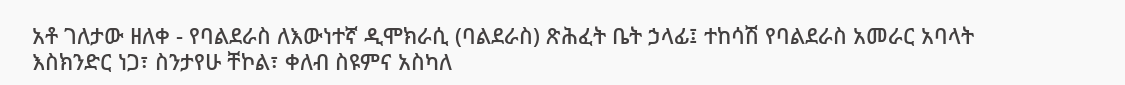አቶ ገለታው ዘለቀ - የባልደራስ ለእውነተኛ ዲሞክራሲ (ባልደራስ) ጽሕፈት ቤት ኃላፊ፤ ተከሳሽ የባልደራስ አመራር አባላት እስክንድር ነጋ፣ ስንታየሁ ቸኮል፣ ቀለብ ስዩምና አስካለ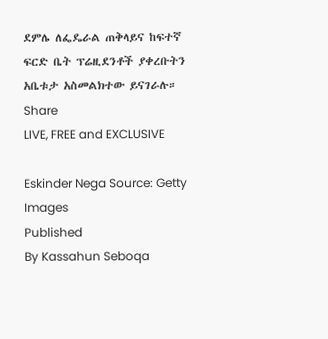ደምሌ ለፌዴራል ጠቅላይና ከፍተኛ ፍርድ ቤት ፕሬዚደንቶች ያቀረቡትን አቤቱታ አስመልክተው ይናገራሉ።
Share
LIVE, FREE and EXCLUSIVE

Eskinder Nega Source: Getty Images
Published
By Kassahun Seboqa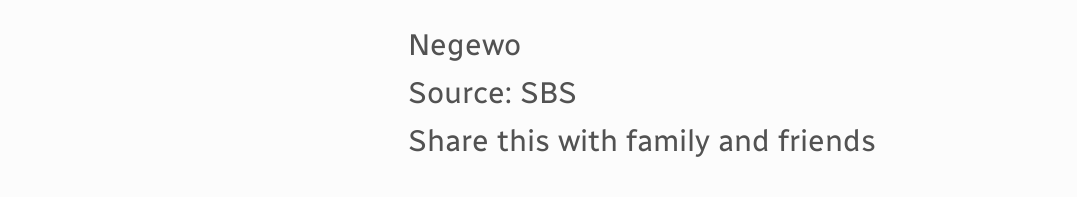Negewo
Source: SBS
Share this with family and friends